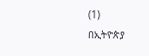(1)
በኢትዮጵያ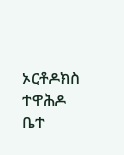ኦርቶዶክስ ተዋሕዶ ቤተ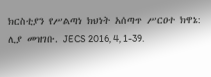ክርስቲያን የሥልጣነ ክህነት አሰጣጥ ሥርዐተ ክዋኔ: ሊያ መዝገቡ. JECS 2016, 4, 1-39.